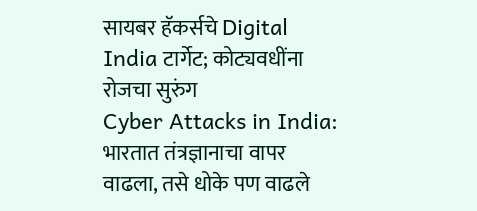सायबर हॅकर्सचे Digital India टार्गेट; कोट्यवधींना रोजचा सुरुंग
Cyber Attacks in India: भारतात तंत्रज्ञानाचा वापर वाढला, तसे धोके पण वाढले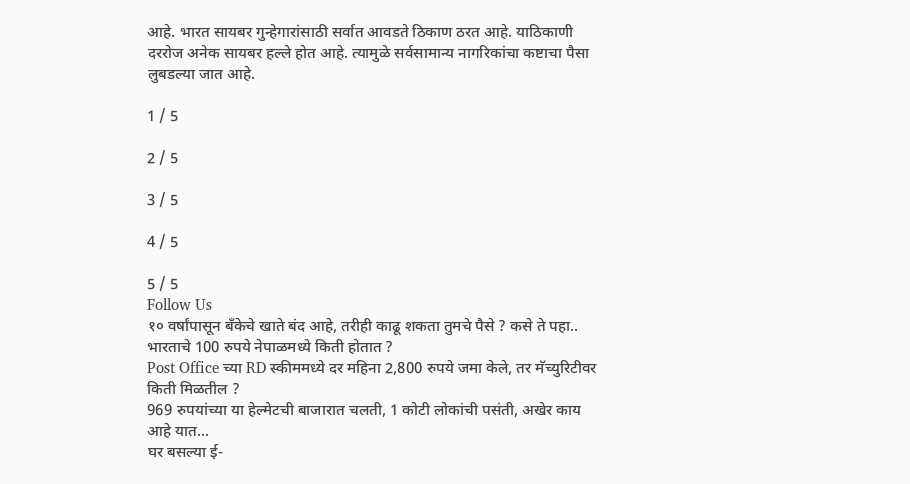आहे. भारत सायबर गुन्हेगारांसाठी सर्वात आवडते ठिकाण ठरत आहे. याठिकाणी दररोज अनेक सायबर हल्ले होत आहे. त्यामुळे सर्वसामान्य नागरिकांचा कष्टाचा पैसा लुबडल्या जात आहे.

1 / 5

2 / 5

3 / 5

4 / 5

5 / 5
Follow Us
१० वर्षांपासून बँकेचे खाते बंद आहे, तरीही काढू शकता तुमचे पैसे ? कसे ते पहा..
भारताचे 100 रुपये नेपाळमध्ये किती होतात ?
Post Office च्या RD स्कीममध्ये दर महिना 2,800 रुपये जमा केले, तर मॅच्युरिटीवर किती मिळतील ?
969 रुपयांच्या या हेल्मेटची बाजारात चलती, 1 कोटी लोकांची पसंती, अखेर काय आहे यात...
घर बसल्या ई-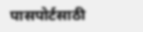पासपोर्टसाठी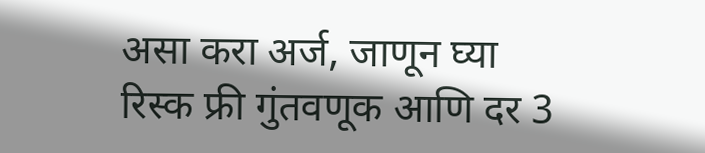असा करा अर्ज, जाणून घ्या
रिस्क फ्री गुंतवणूक आणि दर 3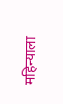महिन्याला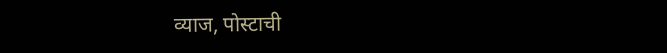व्याज, पोस्टाची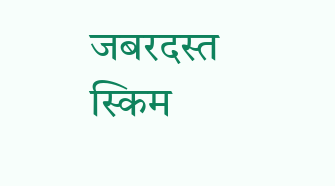जबरदस्त स्किम